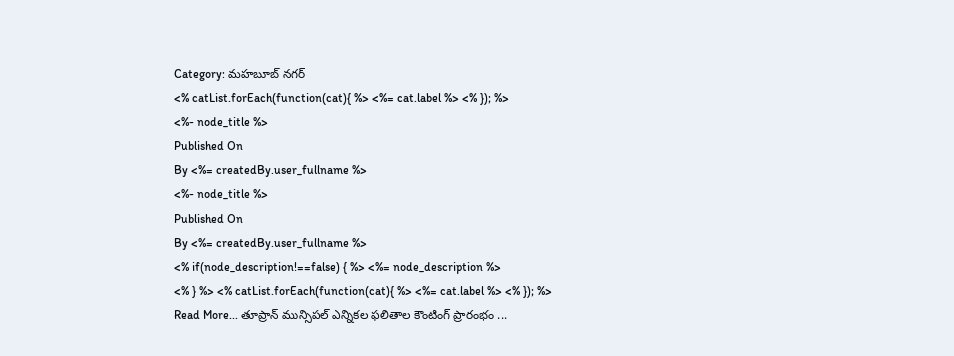Category: మహబూబ్ నగర్
<% catList.forEach(function(cat){ %> <%= cat.label %> <% }); %>
<%- node_title %>
Published On
By <%= createdBy.user_fullname %>
<%- node_title %>
Published On
By <%= createdBy.user_fullname %>
<% if(node_description!==false) { %> <%= node_description %>
<% } %> <% catList.forEach(function(cat){ %> <%= cat.label %> <% }); %>
Read More... తూప్రాన్ మున్సిపల్ ఎన్నికల ఫలితాల కౌంటింగ్ ప్రారంభం ...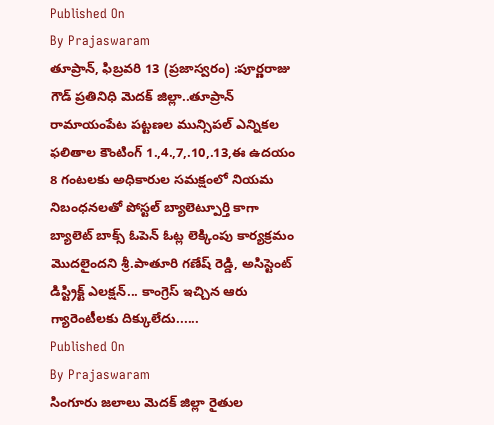Published On
By Prajaswaram
తూప్రాన్, ఫిబ్రవరి 13 (ప్రజాస్వరం) :పూర్ణరాజు గౌడ్ ప్రతినిధి మెదక్ జిల్లా..తూప్రాన్ రామాయంపేట పట్టణల మున్సిపల్ ఎన్నికల ఫలితాల కౌంటింగ్ 1.,4.,7,.10,.13,ఈ ఉదయం 8 గంటలకు అధికారుల సమక్షంలో నియమ నిబంధనలతో పోస్టల్ బ్యాలెట్పూర్తి కాగా బ్యాలెట్ బాక్స్ ఓపెన్ ఓట్ల లెక్కింపు కార్యక్రమం మొదలైందని శ్రీ.పాతూరి గణేష్ రెడ్డి, అసిస్టెంట్ డిస్ట్రిక్ట్ ఎలక్షన్... కాంగ్రెస్ ఇచ్చిన ఆరు గ్యారెంటీలకు దిక్కులేదు......
Published On
By Prajaswaram
సింగూరు జలాలు మెదక్ జిల్లా రైతుల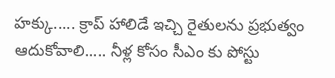హక్కు..... క్రాప్ హాలిడే ఇచ్చి రైతులను ప్రభుత్వం ఆదుకోవాలి..... నీళ్ల కోసం సీఎం కు పోస్టు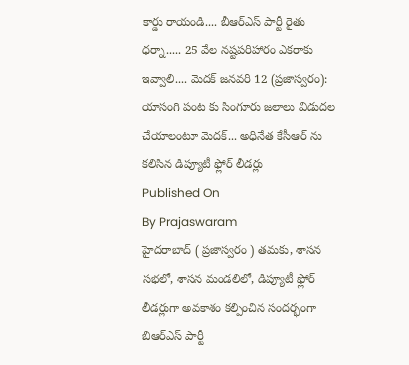కార్డు రాయండి.... బీఆర్ఎస్ పార్టీ రైతు ధర్నా..... 25 వేల నష్టపరిహారం ఎకరాకు ఇవ్వాలి.... మెదక్ జనవరి 12 (ప్రజాస్వరం): యాసంగి పంట కు సింగూరు జలాలు విడుదల చేయాలంటూ మెదక్... అధినేత కేసీఆర్ ను కలిసిన డిప్యూటీ ఫ్లోర్ లీడర్లు
Published On
By Prajaswaram
హైదరాబాద్ ( ప్రజాస్వరం ) తమకు, శాసన సభలో, శాసన మండలిలో, డిప్యూటీ ఫ్లోర్ లీడర్లుగా అవకాశం కల్పించిన సందర్భంగా బిఆర్ఎస్ పార్టీ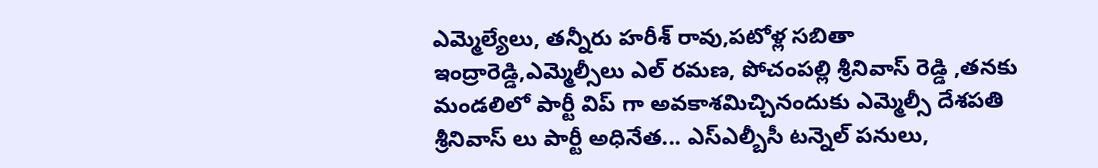ఎమ్మెల్యేలు, తన్నీరు హరీశ్ రావు,పటోళ్ల సబితా ఇంద్రారెడ్డి,ఎమ్మెల్సీలు ఎల్ రమణ, పోచంపల్లి శ్రీనివాస్ రెడ్డి ,తనకు మండలిలో పార్టీ విప్ గా అవకాశమిచ్చినందుకు ఎమ్మెల్సీ దేశపతి శ్రీనివాస్ లు పార్టీ అధినేత... ఎస్ఎల్బీసీ టన్నెల్ పనులు,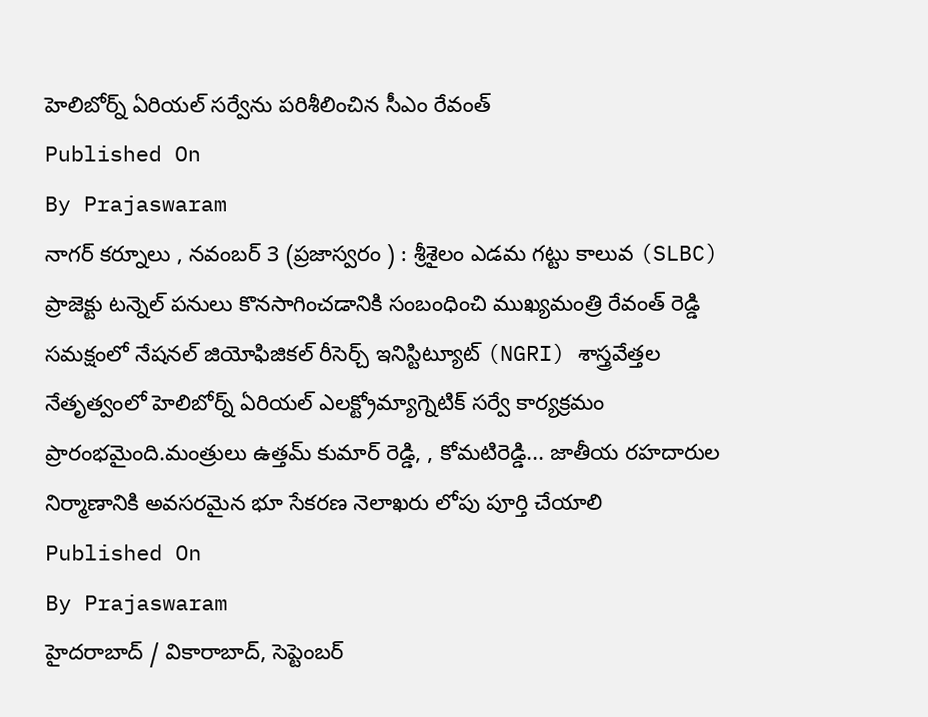హెలిబోర్న్ ఏరియల్ సర్వేను పరిశీలించిన సీఎం రేవంత్
Published On
By Prajaswaram
నాగర్ కర్నూలు , నవంబర్ 3 (ప్రజాస్వరం ) : శ్రీశైలం ఎడమ గట్టు కాలువ (SLBC) ప్రాజెక్టు టన్నెల్ పనులు కొనసాగించడానికి సంబంధించి ముఖ్యమంత్రి రేవంత్ రెడ్డి సమక్షంలో నేషనల్ జియోఫిజికల్ రీసెర్చ్ ఇనిస్టిట్యూట్ (NGRI) శాస్త్రవేత్తల నేతృత్వంలో హెలిబోర్న్ ఏరియల్ ఎలక్ట్రోమ్యాగ్నెటిక్ సర్వే కార్యక్రమం ప్రారంభమైంది.మంత్రులు ఉత్తమ్ కుమార్ రెడ్డి, , కోమటిరెడ్డి... జాతీయ రహదారుల నిర్మాణానికి అవసరమైన భూ సేకరణ నెలాఖరు లోపు పూర్తి చేయాలి
Published On
By Prajaswaram
హైదరాబాద్ / వికారాబాద్, సెప్టెంబర్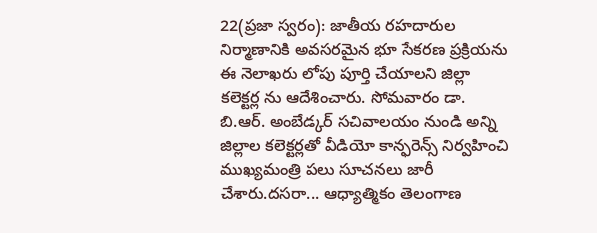22(ప్రజా స్వరం): జాతీయ రహదారుల నిర్మాణానికి అవసరమైన భూ సేకరణ ప్రక్రియను ఈ నెలాఖరు లోపు పూర్తి చేయాలని జిల్లా కలెక్టర్ల ను ఆదేశించారు. సోమవారం డా. బి.ఆర్. అంబేడ్కర్ సచివాలయం నుండి అన్ని జిల్లాల కలెక్టర్లతో వీడియో కాన్ఫరెన్స్ నిర్వహించి ముఖ్యమంత్రి పలు సూచనలు జారీ చేశారు.దసరా... ఆధ్యాత్మికం తెలంగాణ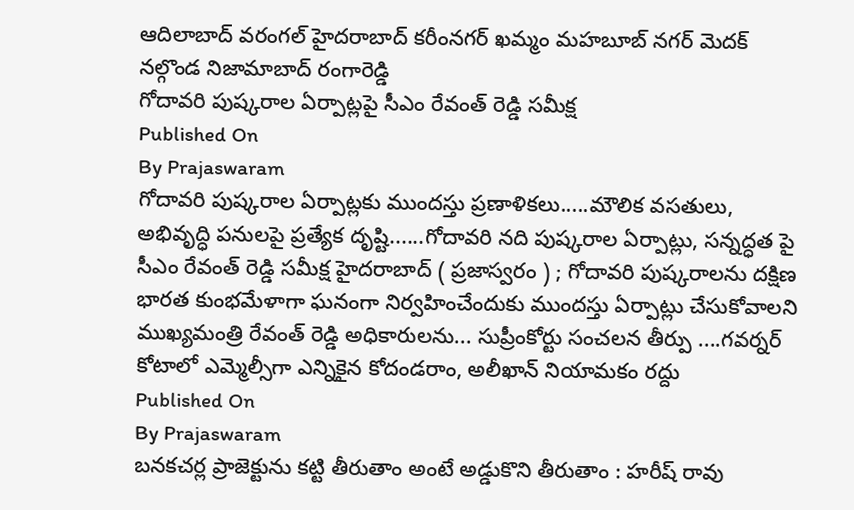ఆదిలాబాద్ వరంగల్ హైదరాబాద్ కరీంనగర్ ఖమ్మం మహబూబ్ నగర్ మెదక్ నల్గొండ నిజామాబాద్ రంగారెడ్డి
గోదావరి పుష్కరాల ఏర్పాట్లపై సీఎం రేవంత్ రెడ్డి సమీక్ష
Published On
By Prajaswaram
గోదావరి పుష్కరాల ఏర్పాట్లకు ముందస్తు ప్రణాళికలు.....మౌలిక వసతులు, అభివృద్ధి పనులపై ప్రత్యేక దృష్టి......గోదావరి నది పుష్కరాల ఏర్పాట్లు, సన్నద్ధత పై సీఎం రేవంత్ రెడ్డి సమీక్ష హైదరాబాద్ ( ప్రజాస్వరం ) ; గోదావరి పుష్కరాలను దక్షిణ భారత కుంభమేళాగా ఘనంగా నిర్వహించేందుకు ముందస్తు ఏర్పాట్లు చేసుకోవాలని ముఖ్యమంత్రి రేవంత్ రెడ్డి అధికారులను... సుప్రీంకోర్టు సంచలన తీర్పు ....గవర్నర్ కోటాలో ఎమ్మెల్సీగా ఎన్నికైన కోదండరాం, అలీఖాన్ నియామకం రద్దు
Published On
By Prajaswaram
బనకచర్ల ప్రాజెక్టును కట్టి తీరుతాం అంటే అడ్డుకొని తీరుతాం : హరీష్ రావు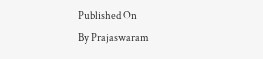Published On
By Prajaswaram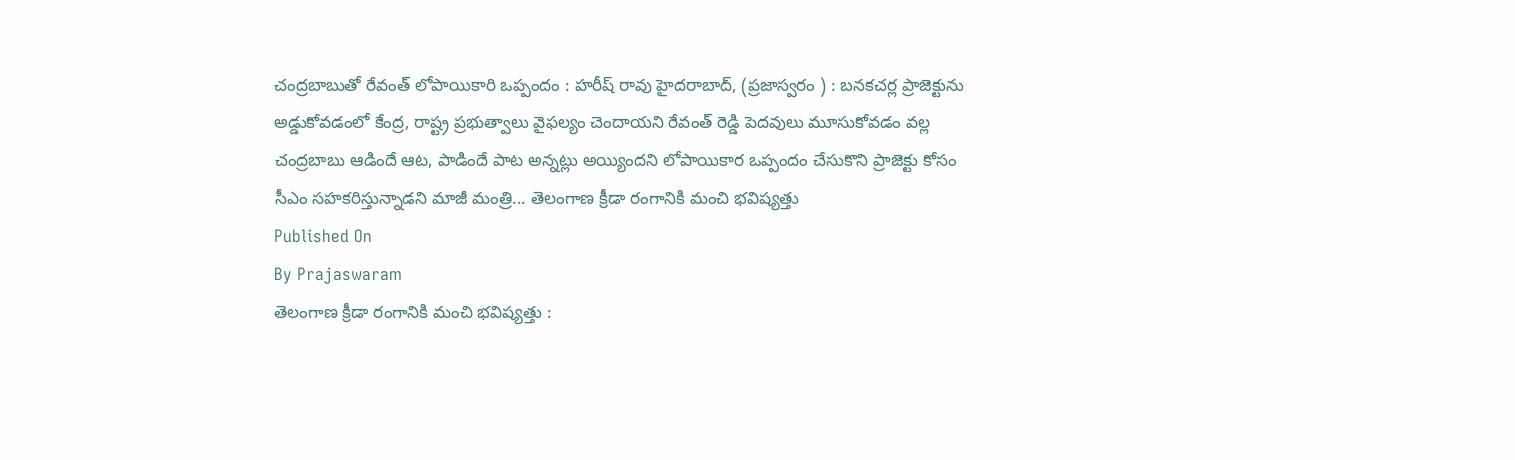చంద్రబాబుతో రేవంత్ లోపాయికారి ఒప్పందం : హరీష్ రావు హైదరాబాద్, (ప్రజాస్వరం ) : బనకచర్ల ప్రాజెక్టును అడ్డుకోవడంలో కేంద్ర, రాష్ట్ర ప్రభుత్వాలు వైఫల్యం చెందాయని రేవంత్ రెడ్డి పెదవులు మూసుకోవడం వల్ల చంద్రబాబు ఆడిందే ఆట, పాడిందే పాట అన్నట్లు అయ్యిందని లోపాయికార ఒప్పందం చేసుకొని ప్రాజెక్టు కోసం సీఎం సహకరిస్తున్నాడని మాజీ మంత్రి... తెలంగాణ క్రీడా రంగానికి మంచి భవిష్యత్తు
Published On
By Prajaswaram
తెలంగాణ క్రీడా రంగానికి మంచి భవిష్యత్తు :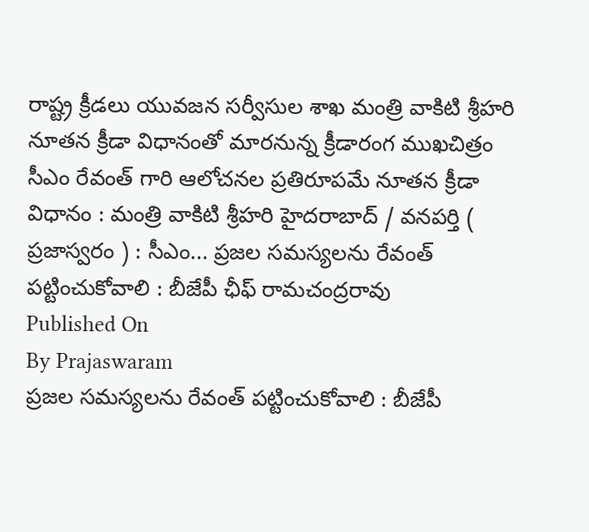రాష్ట్ర క్రీడలు యువజన సర్వీసుల శాఖ మంత్రి వాకిటి శ్రీహరి నూతన క్రీడా విధానంతో మారనున్న క్రీడారంగ ముఖచిత్రం సీఎం రేవంత్ గారి ఆలోచనల ప్రతిరూపమే నూతన క్రీడా విధానం : మంత్రి వాకిటి శ్రీహరి హైదరాబాద్ / వనపర్తి ( ప్రజాస్వరం ) : సీఎం... ప్రజల సమస్యలను రేవంత్ పట్టించుకోవాలి : బీజేపీ ఛీఫ్ రామచంద్రరావు
Published On
By Prajaswaram
ప్రజల సమస్యలను రేవంత్ పట్టించుకోవాలి : బీజేపీ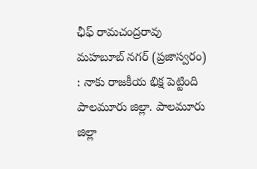ఛీఫ్ రామచంద్రరావు మహబూబ్ నగర్ (ప్రజాస్వరం) : నాకు రాజకీయ భిక్ష పెట్టింది పాలమూరు జిల్లా. పాలమూరు జిల్లా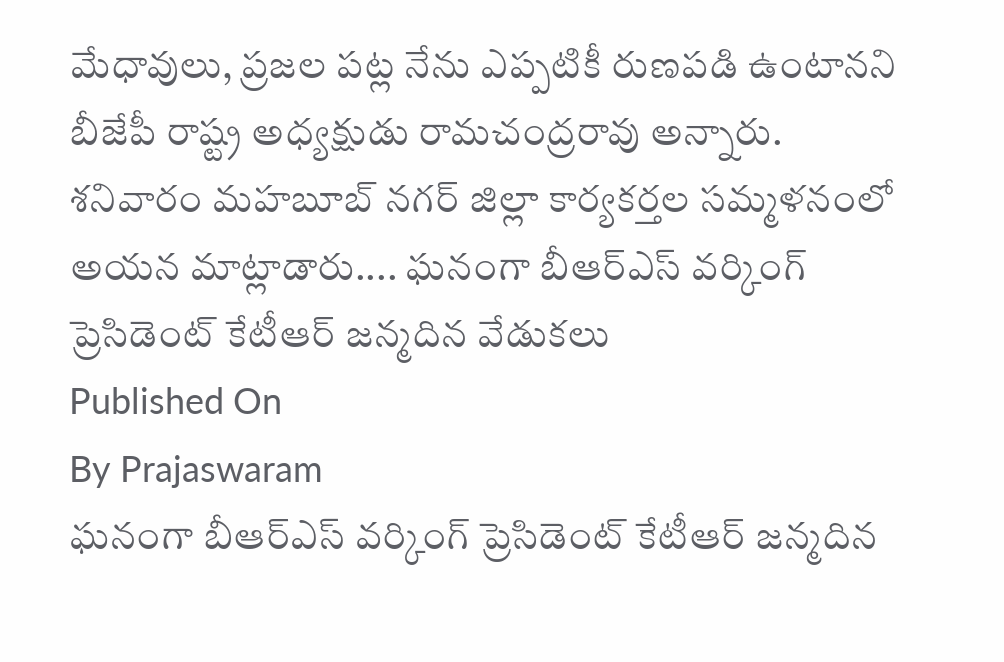మేధావులు, ప్రజల పట్ల నేను ఎప్పటికీ రుణపడి ఉంటానని బీజేపీ రాష్ట్ర అధ్యక్షుడు రామచంద్రరావు అన్నారు. శనివారం మహబూబ్ నగర్ జిల్లా కార్యకర్తల సమ్మళనంలో అయన మాట్లాడారు.... ఘనంగా బీఆర్ఎస్ వర్కింగ్ ప్రెసిడెంట్ కేటీఆర్ జన్మదిన వేడుకలు
Published On
By Prajaswaram
ఘనంగా బీఆర్ఎస్ వర్కింగ్ ప్రెసిడెంట్ కేటీఆర్ జన్మదిన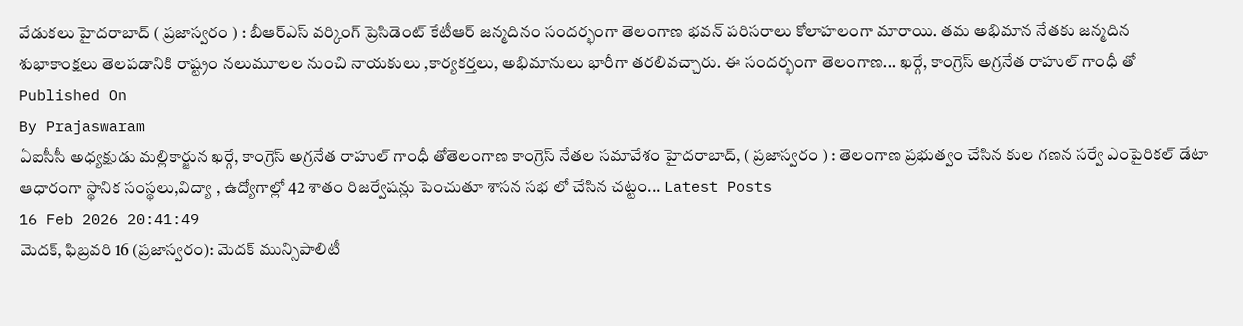వేడుకలు హైదరాబాద్ ( ప్రజాస్వరం ) : బీఆర్ఎస్ వర్కింగ్ ప్రెసిడెంట్ కేటీఆర్ జన్మదినం సందర్భంగా తెలంగాణ భవన్ పరిసరాలు కోలాహలంగా మారాయి. తమ అభిమాన నేతకు జన్మదిన శుభాకాంక్షలు తెలపడానికి రాష్ట్రం నలుమూలల నుంచి నాయకులు ,కార్యకర్తలు, అభిమానులు భారీగా తరలివచ్చారు. ఈ సందర్భంగా తెలంగాణ... ఖర్గే, కాంగ్రెస్ అగ్రనేత రాహుల్ గాంధీ తో
Published On
By Prajaswaram
ఏఐసీసీ అధ్యక్షుడు మల్లికార్జున ఖర్గే, కాంగ్రెస్ అగ్రనేత రాహుల్ గాంధీ తోతెలంగాణ కాంగ్రెస్ నేతల సమావేశం హైదరాబాద్, ( ప్రజాస్వరం ) : తెలంగాణ ప్రభుత్వం చేసిన కుల గణన సర్వే ఎంపైరికల్ డేటా ఆధారంగా స్థానిక సంస్థలు,విద్యా , ఉద్యోగాల్లో 42 శాతం రిజర్వేషన్లు పెంచుతూ శాసన సభ లో చేసిన చట్టం... Latest Posts
16 Feb 2026 20:41:49
మెదక్, ఫిబ్రవరి 16 (ప్రజాస్వరం): మెదక్ మున్సిపాలిటీ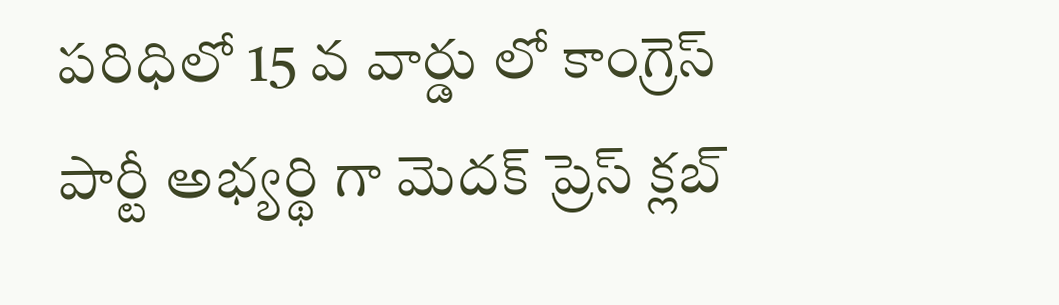పరిధిలో 15 వ వార్డు లో కాంగ్రెస్ పార్టీ అభ్యర్థి గా మెదక్ ప్రెస్ క్లబ్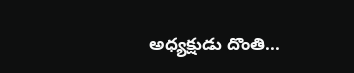అధ్యక్షుడు దొంతి...